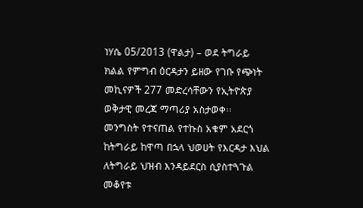ነሃሴ 05/2013 (ዋልታ) – ወደ ትግራይ ክልል የምግብ ዕርዳታን ይዘው የገቡ የጭነት መኪናዎች 277 መድረሳቸውን የኢትዮጵያ ወቅታዊ መረጃ ማጣሪያ አስታወቀ፡፡
መንግስት የተናጠል የተኩስ አቁም አደርጎ ከትግራይ ከዋጣ በኋላ ህወሀት የእርዳታ እህል ለትግራይ ህዝብ እንዳይደርስ ሲያስተጓጉል መቆየቱ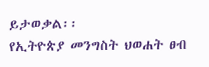ይታወቃል፡፡
የኢትዮጵያ መንግስት ህወሐት ፀብ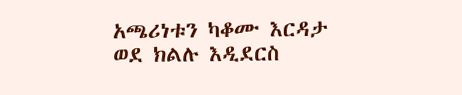አጫሪነቱን ካቆሙ እርዳታ ወደ ክልሉ እዲደርስ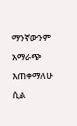ማንኛውንም አማራጭ እጠቀማለሁ ሲል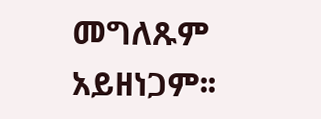መግለጹም አይዘነጋም፡፡